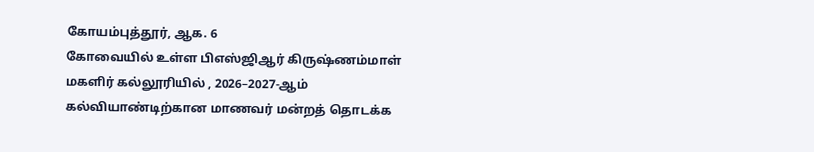கோயம்புத்தூர், ஆக. 6
கோவையில் உள்ள பிஎஸ்ஜிஆர் கிருஷ்ணம்மாள் மகளிர் கல்லூரியில் , 2026–2027-ஆம் கல்வியாண்டிற்கான மாணவர் மன்றத் தொடக்க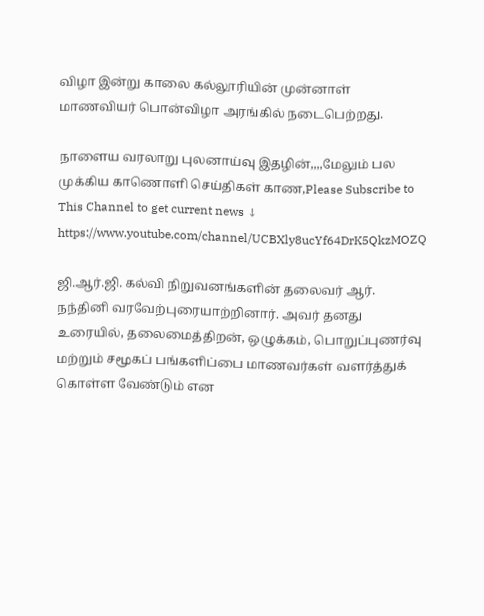விழா இன்று காலை கல்லூரியின் முன்னாள் மாணவியர் பொன்விழா அரங்கில் நடைபெற்றது.

நாளைய வரலாறு புலனாய்வு இதழின்,,,,மேலும் பல முக்கிய காணொளி செய்திகள் காண,Please Subscribe to This Channel to get current news ↓
https://www.youtube.com/channel/UCBXly8ucYf64DrK5QkzMOZQ

ஜி.ஆர்.ஜி. கல்வி நிறுவனங்களின் தலைவர் ஆர். நந்தினி வரவேற்புரையாற்றினார். அவர் தனது உரையில், தலைமைத்திறன், ஒழுக்கம், பொறுப்புணர்வு மற்றும் சமூகப் பங்களிப்பை மாணவர்கள் வளர்த்துக் கொள்ள வேண்டும் என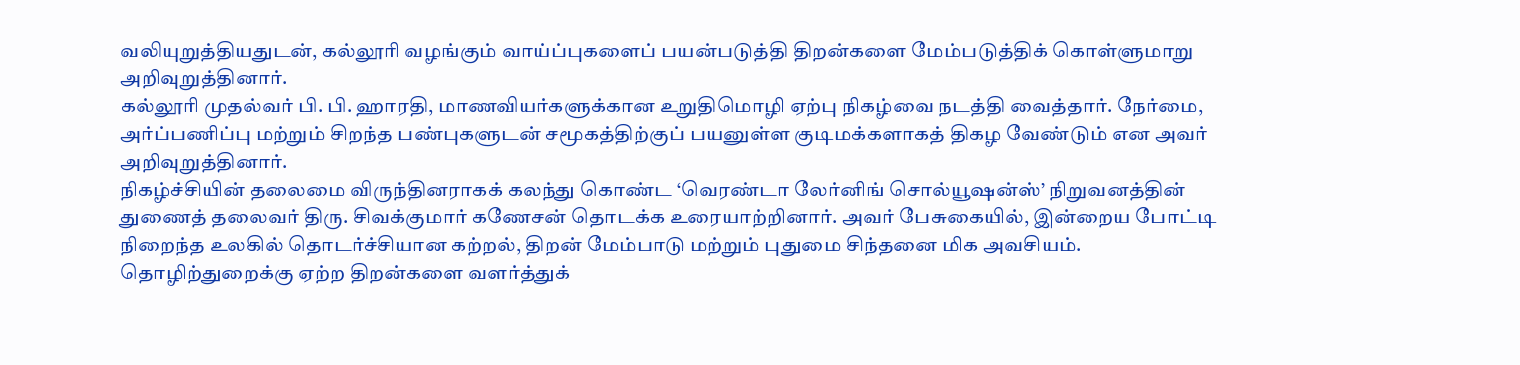வலியுறுத்தியதுடன், கல்லூரி வழங்கும் வாய்ப்புகளைப் பயன்படுத்தி திறன்களை மேம்படுத்திக் கொள்ளுமாறு அறிவுறுத்தினார்.
கல்லூரி முதல்வர் பி. பி. ஹாரதி, மாணவியர்களுக்கான உறுதிமொழி ஏற்பு நிகழ்வை நடத்தி வைத்தார். நேர்மை, அர்ப்பணிப்பு மற்றும் சிறந்த பண்புகளுடன் சமூகத்திற்குப் பயனுள்ள குடிமக்களாகத் திகழ வேண்டும் என அவர் அறிவுறுத்தினார்.
நிகழ்ச்சியின் தலைமை விருந்தினராகக் கலந்து கொண்ட ‘வெரண்டா லேர்னிங் சொல்யூஷன்ஸ்’ நிறுவனத்தின் துணைத் தலைவர் திரு. சிவக்குமார் கணேசன் தொடக்க உரையாற்றினார். அவர் பேசுகையில், இன்றைய போட்டி நிறைந்த உலகில் தொடர்ச்சியான கற்றல், திறன் மேம்பாடு மற்றும் புதுமை சிந்தனை மிக அவசியம். தொழிற்துறைக்கு ஏற்ற திறன்களை வளர்த்துக்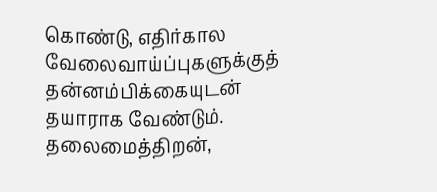கொண்டு, எதிர்கால வேலைவாய்ப்புகளுக்குத் தன்னம்பிக்கையுடன் தயாராக வேண்டும். தலைமைத்திறன்,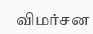விமர்சன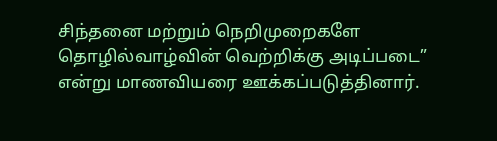சிந்தனை மற்றும் நெறிமுறைகளே தொழில்வாழ்வின் வெற்றிக்கு அடிப்படை” என்று மாணவியரை ஊக்கப்படுத்தினார்.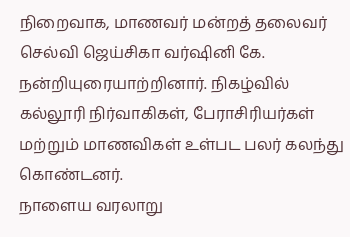நிறைவாக, மாணவர் மன்றத் தலைவர் செல்வி ஜெய்சிகா வர்ஷினி கே. நன்றியுரையாற்றினார். நிகழ்வில் கல்லூரி நிர்வாகிகள், பேராசிரியர்கள் மற்றும் மாணவிகள் உள்பட பலர் கலந்து கொண்டனர்.
நாளைய வரலாறு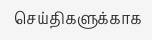செய்திகளுக்காக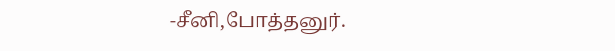-சீனி,போத்தனுர்.